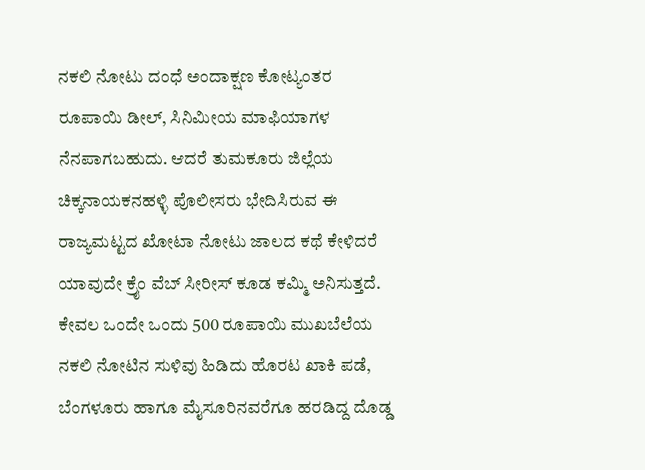ನಕಲಿ ನೋಟು ದಂಧೆ ಅಂದಾಕ್ಷಣ ಕೋಟ್ಯಂತರ ರೂಪಾಯಿ ಡೀಲ್, ಸಿನಿಮೀಯ ಮಾಫಿಯಾಗಳ ನೆನಪಾಗಬಹುದು. ಆದರೆ ತುಮಕೂರು ಜಿಲ್ಲೆಯ ಚಿಕ್ಕನಾಯಕನಹಳ್ಳಿ ಪೊಲೀಸರು ಭೇದಿಸಿರುವ ಈ ರಾಜ್ಯಮಟ್ಟದ ಖೋಟಾ ನೋಟು ಜಾಲದ ಕಥೆ ಕೇಳಿದರೆ ಯಾವುದೇ ಕ್ರೈಂ ವೆಬ್ ಸೀರೀಸ್ ಕೂಡ ಕಮ್ಮಿ ಅನಿಸುತ್ತದೆ. ಕೇವಲ ಒಂದೇ ಒಂದು 500 ರೂಪಾಯಿ ಮುಖಬೆಲೆಯ ನಕಲಿ ನೋಟಿನ ಸುಳಿವು ಹಿಡಿದು ಹೊರಟ ಖಾಕಿ ಪಡೆ, ಬೆಂಗಳೂರು ಹಾಗೂ ಮೈಸೂರಿನವರೆಗೂ ಹರಡಿದ್ದ ದೊಡ್ಡ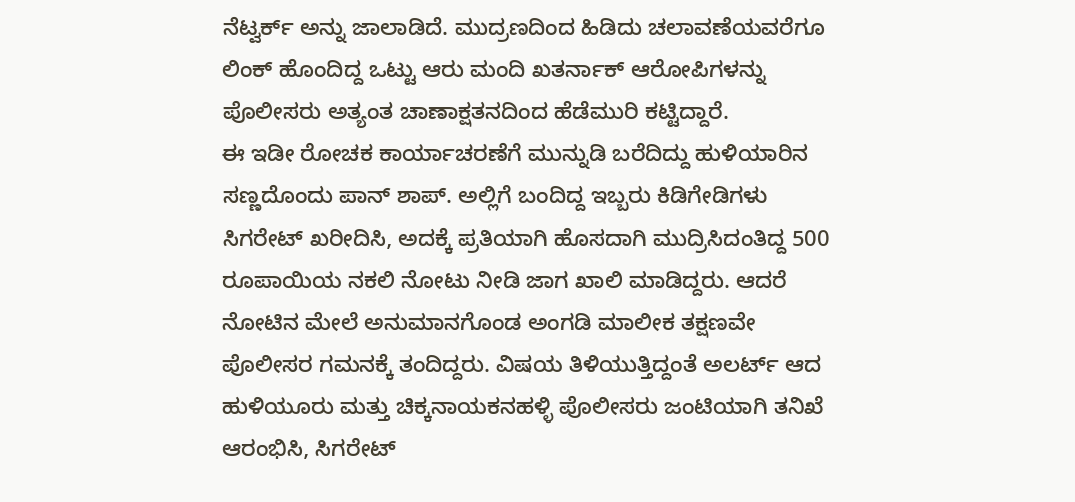ನೆಟ್ವರ್ಕ್ ಅನ್ನು ಜಾಲಾಡಿದೆ. ಮುದ್ರಣದಿಂದ ಹಿಡಿದು ಚಲಾವಣೆಯವರೆಗೂ ಲಿಂಕ್ ಹೊಂದಿದ್ದ ಒಟ್ಟು ಆರು ಮಂದಿ ಖತರ್ನಾಕ್ ಆರೋಪಿಗಳನ್ನು ಪೊಲೀಸರು ಅತ್ಯಂತ ಚಾಣಾಕ್ಷತನದಿಂದ ಹೆಡೆಮುರಿ ಕಟ್ಟಿದ್ದಾರೆ.
ಈ ಇಡೀ ರೋಚಕ ಕಾರ್ಯಾಚರಣೆಗೆ ಮುನ್ನುಡಿ ಬರೆದಿದ್ದು ಹುಳಿಯಾರಿನ ಸಣ್ಣದೊಂದು ಪಾನ್ ಶಾಪ್. ಅಲ್ಲಿಗೆ ಬಂದಿದ್ದ ಇಬ್ಬರು ಕಿಡಿಗೇಡಿಗಳು ಸಿಗರೇಟ್ ಖರೀದಿಸಿ, ಅದಕ್ಕೆ ಪ್ರತಿಯಾಗಿ ಹೊಸದಾಗಿ ಮುದ್ರಿಸಿದಂತಿದ್ದ 500 ರೂಪಾಯಿಯ ನಕಲಿ ನೋಟು ನೀಡಿ ಜಾಗ ಖಾಲಿ ಮಾಡಿದ್ದರು. ಆದರೆ ನೋಟಿನ ಮೇಲೆ ಅನುಮಾನಗೊಂಡ ಅಂಗಡಿ ಮಾಲೀಕ ತಕ್ಷಣವೇ ಪೊಲೀಸರ ಗಮನಕ್ಕೆ ತಂದಿದ್ದರು. ವಿಷಯ ತಿಳಿಯುತ್ತಿದ್ದಂತೆ ಅಲರ್ಟ್ ಆದ ಹುಳಿಯೂರು ಮತ್ತು ಚಿಕ್ಕನಾಯಕನಹಳ್ಳಿ ಪೊಲೀಸರು ಜಂಟಿಯಾಗಿ ತನಿಖೆ ಆರಂಭಿಸಿ, ಸಿಗರೇಟ್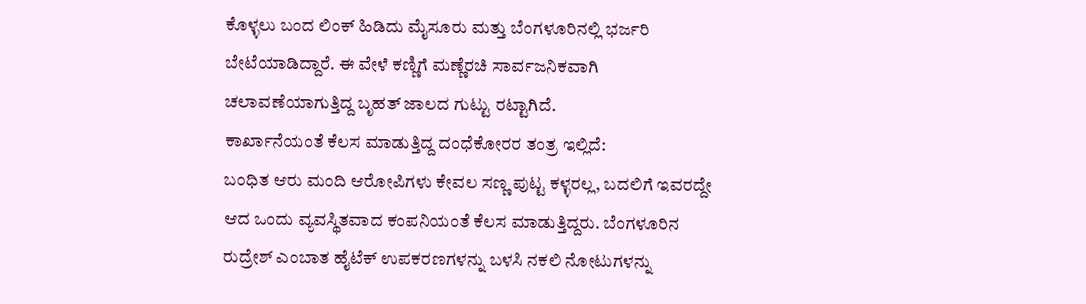ಕೊಳ್ಳಲು ಬಂದ ಲಿಂಕ್ ಹಿಡಿದು ಮೈಸೂರು ಮತ್ತು ಬೆಂಗಳೂರಿನಲ್ಲಿ ಭರ್ಜರಿ ಬೇಟೆಯಾಡಿದ್ದಾರೆ. ಈ ವೇಳೆ ಕಣ್ಣಿಗೆ ಮಣ್ಣೆರಚಿ ಸಾರ್ವಜನಿಕವಾಗಿ ಚಲಾವಣೆಯಾಗುತ್ತಿದ್ದ ಬೃಹತ್ ಜಾಲದ ಗುಟ್ಟು ರಟ್ಟಾಗಿದೆ.
ಕಾರ್ಖಾನೆಯಂತೆ ಕೆಲಸ ಮಾಡುತ್ತಿದ್ದ ದಂಧೆಕೋರರ ತಂತ್ರ ಇಲ್ಲಿದೆ:
ಬಂಧಿತ ಆರು ಮಂದಿ ಆರೋಪಿಗಳು ಕೇವಲ ಸಣ್ಣ ಪುಟ್ಟ ಕಳ್ಳರಲ್ಲ, ಬದಲಿಗೆ ಇವರದ್ದೇ ಆದ ಒಂದು ವ್ಯವಸ್ಥಿತವಾದ ಕಂಪನಿಯಂತೆ ಕೆಲಸ ಮಾಡುತ್ತಿದ್ದರು. ಬೆಂಗಳೂರಿನ ರುದ್ರೇಶ್ ಎಂಬಾತ ಹೈಟೆಕ್ ಉಪಕರಣಗಳನ್ನು ಬಳಸಿ ನಕಲಿ ನೋಟುಗಳನ್ನು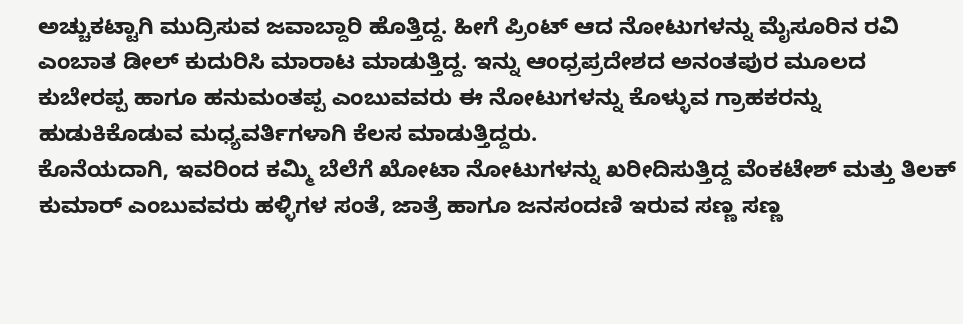ಅಚ್ಚುಕಟ್ಟಾಗಿ ಮುದ್ರಿಸುವ ಜವಾಬ್ದಾರಿ ಹೊತ್ತಿದ್ದ. ಹೀಗೆ ಪ್ರಿಂಟ್ ಆದ ನೋಟುಗಳನ್ನು ಮೈಸೂರಿನ ರವಿ ಎಂಬಾತ ಡೀಲ್ ಕುದುರಿಸಿ ಮಾರಾಟ ಮಾಡುತ್ತಿದ್ದ. ಇನ್ನು ಆಂಧ್ರಪ್ರದೇಶದ ಅನಂತಪುರ ಮೂಲದ ಕುಬೇರಪ್ಪ ಹಾಗೂ ಹನುಮಂತಪ್ಪ ಎಂಬುವವರು ಈ ನೋಟುಗಳನ್ನು ಕೊಳ್ಳುವ ಗ್ರಾಹಕರನ್ನು ಹುಡುಕಿಕೊಡುವ ಮಧ್ಯವರ್ತಿಗಳಾಗಿ ಕೆಲಸ ಮಾಡುತ್ತಿದ್ದರು.
ಕೊನೆಯದಾಗಿ, ಇವರಿಂದ ಕಮ್ಮಿ ಬೆಲೆಗೆ ಖೋಟಾ ನೋಟುಗಳನ್ನು ಖರೀದಿಸುತ್ತಿದ್ದ ವೆಂಕಟೇಶ್ ಮತ್ತು ತಿಲಕ್ ಕುಮಾರ್ ಎಂಬುವವರು ಹಳ್ಳಿಗಳ ಸಂತೆ, ಜಾತ್ರೆ ಹಾಗೂ ಜನಸಂದಣಿ ಇರುವ ಸಣ್ಣ ಸಣ್ಣ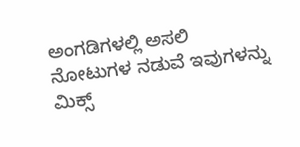ಅಂಗಡಿಗಳಲ್ಲಿ ಅಸಲಿ ನೋಟುಗಳ ನಡುವೆ ಇವುಗಳನ್ನು ಮಿಕ್ಸ್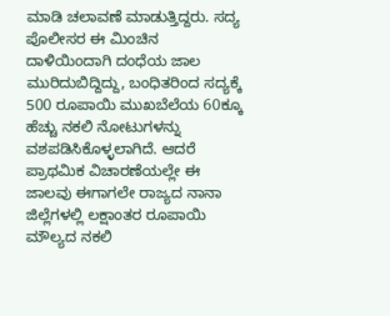ಮಾಡಿ ಚಲಾವಣೆ ಮಾಡುತ್ತಿದ್ದರು. ಸದ್ಯ ಪೊಲೀಸರ ಈ ಮಿಂಚಿನ ದಾಳಿಯಿಂದಾಗಿ ದಂಧೆಯ ಜಾಲ ಮುರಿದುಬಿದ್ದಿದ್ದು, ಬಂಧಿತರಿಂದ ಸದ್ಯಕ್ಕೆ 500 ರೂಪಾಯಿ ಮುಖಬೆಲೆಯ 60ಕ್ಕೂ ಹೆಚ್ಚು ನಕಲಿ ನೋಟುಗಳನ್ನು ವಶಪಡಿಸಿಕೊಳ್ಳಲಾಗಿದೆ. ಆದರೆ ಪ್ರಾಥಮಿಕ ವಿಚಾರಣೆಯಲ್ಲೇ ಈ ಜಾಲವು ಈಗಾಗಲೇ ರಾಜ್ಯದ ನಾನಾ ಜಿಲ್ಲೆಗಳಲ್ಲಿ ಲಕ್ಷಾಂತರ ರೂಪಾಯಿ ಮೌಲ್ಯದ ನಕಲಿ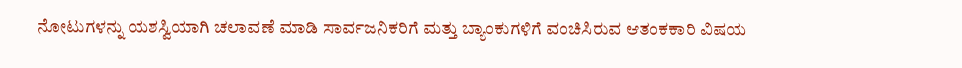ನೋಟುಗಳನ್ನು ಯಶಸ್ವಿಯಾಗಿ ಚಲಾವಣೆ ಮಾಡಿ ಸಾರ್ವಜನಿಕರಿಗೆ ಮತ್ತು ಬ್ಯಾಂಕುಗಳಿಗೆ ವಂಚಿಸಿರುವ ಆತಂಕಕಾರಿ ವಿಷಯ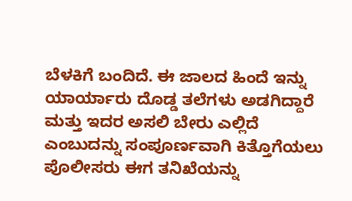ಬೆಳಕಿಗೆ ಬಂದಿದೆ. ಈ ಜಾಲದ ಹಿಂದೆ ಇನ್ನು ಯಾರ್ಯಾರು ದೊಡ್ಡ ತಲೆಗಳು ಅಡಗಿದ್ದಾರೆ ಮತ್ತು ಇದರ ಅಸಲಿ ಬೇರು ಎಲ್ಲಿದೆ ಎಂಬುದನ್ನು ಸಂಪೂರ್ಣವಾಗಿ ಕಿತ್ತೊಗೆಯಲು ಪೊಲೀಸರು ಈಗ ತನಿಖೆಯನ್ನು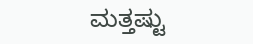ಮತ್ತಷ್ಟು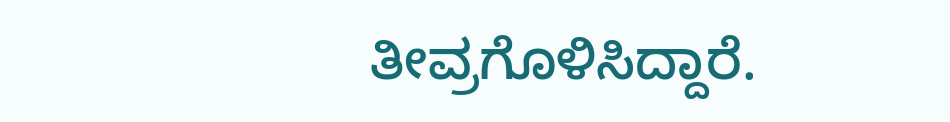ತೀವ್ರಗೊಳಿಸಿದ್ದಾರೆ.